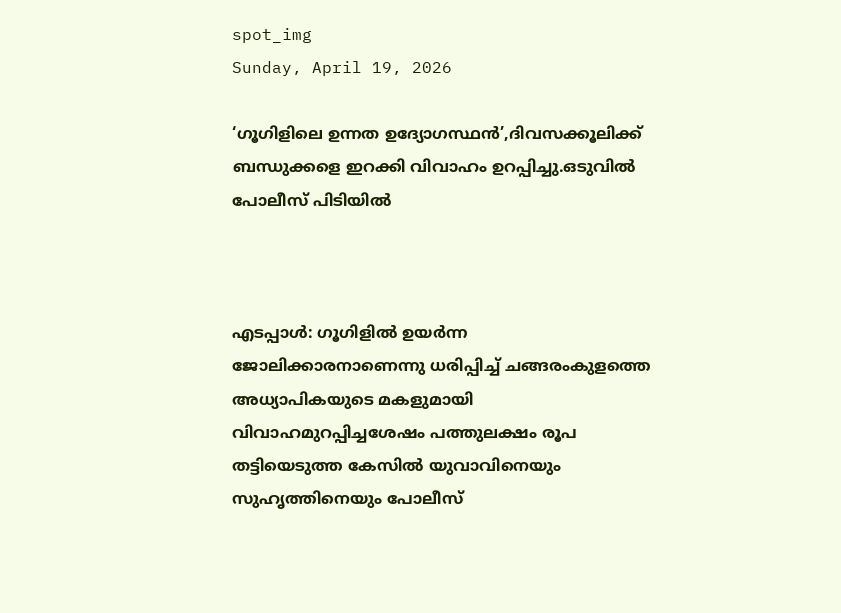spot_img
Sunday, April 19, 2026

‘ഗൂഗിളിലെ ഉന്നത ഉദ്യോഗസ്ഥന്‍’,ദിവസക്കൂലിക്ക് ബന്ധുക്കളെ ഇറക്കി വിവാഹം ഉറപ്പിച്ചു.ഒടുവിൽ പോലീസ് പിടിയിൽ



എടപ്പാള്‍: ഗൂഗിളില്‍ ഉയര്‍ന്ന ജോലിക്കാരനാണെന്നു ധരിപ്പിച്ച് ചങ്ങരംകുളത്തെ അധ്യാപികയുടെ മകളുമായി വിവാഹമുറപ്പിച്ചശേഷം പത്തുലക്ഷം രൂപ തട്ടിയെടുത്ത കേസില്‍ യുവാവിനെയും സുഹൃത്തിനെയും പോലീസ്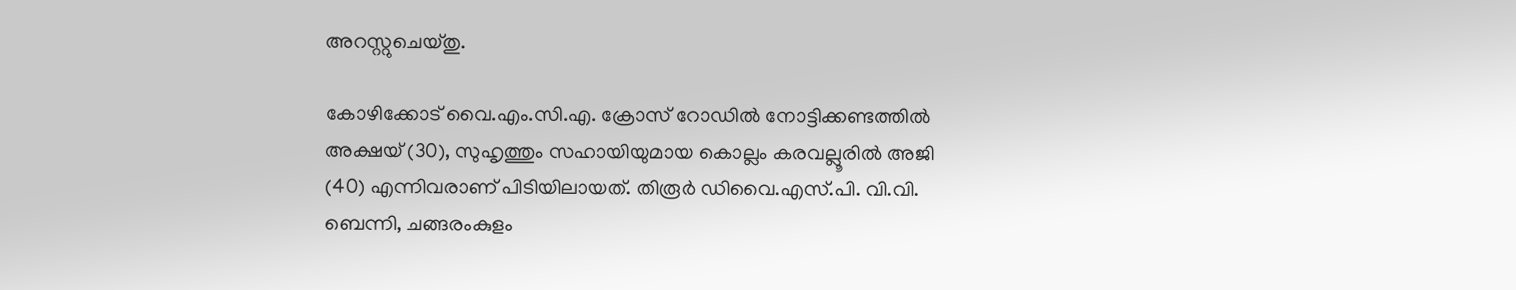അറസ്റ്റുചെയ്തു.

കോഴിക്കോട് വൈ.എം.സി.എ. ക്രോസ് റോഡില്‍ നോട്ടിക്കണ്ടത്തില്‍ അക്ഷയ് (30), സുഹൃത്തും സഹായിയുമായ കൊല്ലം കരവല്ലൂരില്‍ അജി (40) എന്നിവരാണ് പിടിയിലായത്. തിരൂര്‍ ഡിവൈ.എസ്.പി. വി.വി. ബെന്നി, ചങ്ങരംകുളം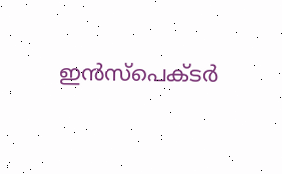ഇന്‍സ്പെക്ടര്‍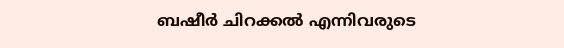ബഷീര്‍ ചിറക്കല്‍ എന്നിവരുടെ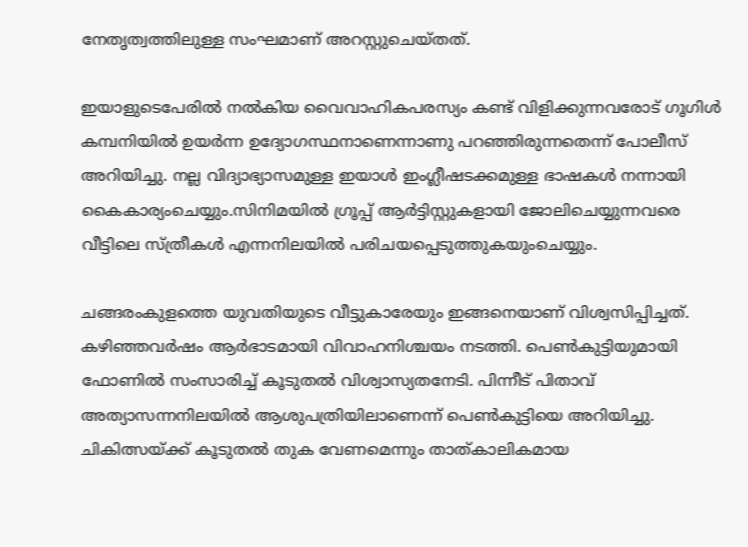നേതൃത്വത്തിലുള്ള സംഘമാണ് അറസ്റ്റുചെയ്തത്.

ഇയാളുടെപേരില്‍ നല്‍കിയ വൈവാഹികപരസ്യം കണ്ട് വിളിക്കുന്നവരോട് ഗൂഗിള്‍ കമ്പനിയില്‍ ഉയര്‍ന്ന ഉദ്യോഗസ്ഥനാണെന്നാണു പറഞ്ഞിരുന്നതെന്ന് പോലീസ് അറിയിച്ചു. നല്ല വിദ്യാഭ്യാസമുള്ള ഇയാള്‍ ഇംഗ്ലീഷടക്കമുള്ള ഭാഷകള്‍ നന്നായി കൈകാര്യംചെയ്യും.സിനിമയില്‍ ഗ്രൂപ്പ് ആര്‍ട്ടിസ്റ്റുകളായി ജോലിചെയ്യുന്നവരെ വീട്ടിലെ സ്ത്രീകള്‍ എന്നനിലയില്‍ പരിചയപ്പെടുത്തുകയുംചെയ്യും.

ചങ്ങരംകുളത്തെ യുവതിയുടെ വീട്ടുകാരേയും ഇങ്ങനെയാണ് വിശ്വസിപ്പിച്ചത്. കഴിഞ്ഞവര്‍ഷം ആര്‍ഭാടമായി വിവാഹനിശ്ചയം നടത്തി. പെണ്‍കുട്ടിയുമായി ഫോണില്‍ സംസാരിച്ച് കൂടുതല്‍ വിശ്വാസ്യതനേടി. പിന്നീട് പിതാവ് അത്യാസന്നനിലയില്‍ ആശുപത്രിയിലാണെന്ന് പെണ്‍കുട്ടിയെ അറിയിച്ചു. ചികിത്സയ്ക്ക് കൂടുതല്‍ തുക വേണമെന്നും താത്കാലികമായ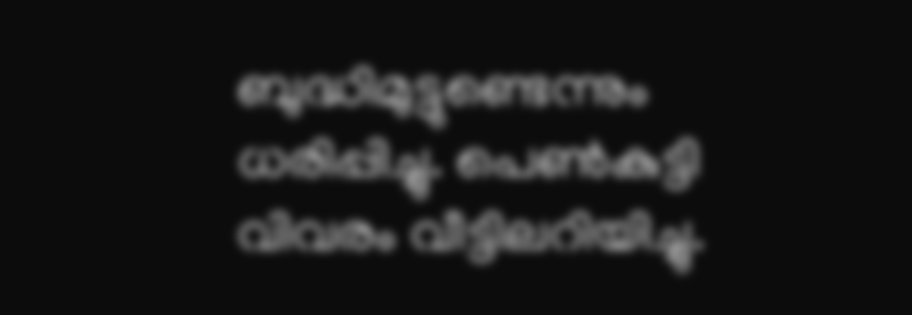ബുദ്ധിമുട്ടുണ്ടെന്നും ധരിപ്പിച്ചു. പെണ്‍കുട്ടി വിവരം വീട്ടിലറിയിച്ചു.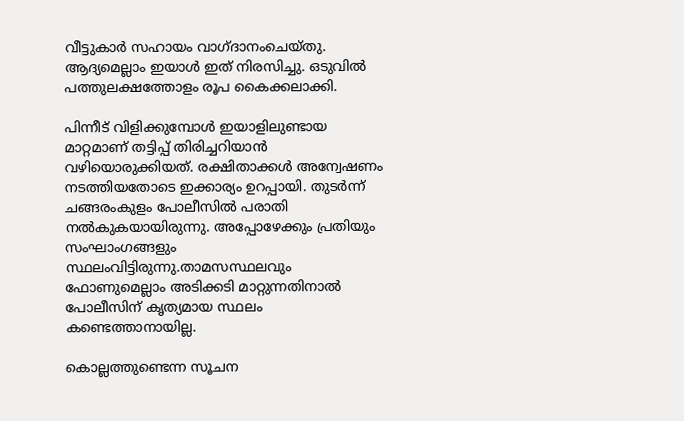വീട്ടുകാര്‍ സഹായം വാഗ്ദാനംചെയ്തു. ആദ്യമെല്ലാം ഇയാള്‍ ഇത് നിരസിച്ചു. ഒടുവില്‍ പത്തുലക്ഷത്തോളം രൂപ കൈക്കലാക്കി.

പിന്നീട് വിളിക്കുമ്പോള്‍ ഇയാളിലുണ്ടായ മാറ്റമാണ് തട്ടിപ്പ് തിരിച്ചറിയാന്‍ വഴിയൊരുക്കിയത്. രക്ഷിതാക്കള്‍ അന്വേഷണം നടത്തിയതോടെ ഇക്കാര്യം ഉറപ്പായി. തുടര്‍ന്ന് ചങ്ങരംകുളം പോലീസില്‍ പരാതി നല്‍കുകയായിരുന്നു. അപ്പോഴേക്കും പ്രതിയും സംഘാംഗങ്ങളും സ്ഥലംവിട്ടിരുന്നു.താമസസ്ഥലവും ഫോണുമെല്ലാം അടിക്കടി മാറ്റുന്നതിനാല്‍ പോലീസിന് കൃത്യമായ സ്ഥലം കണ്ടെത്താനായില്ല.

കൊല്ലത്തുണ്ടെന്ന സൂചന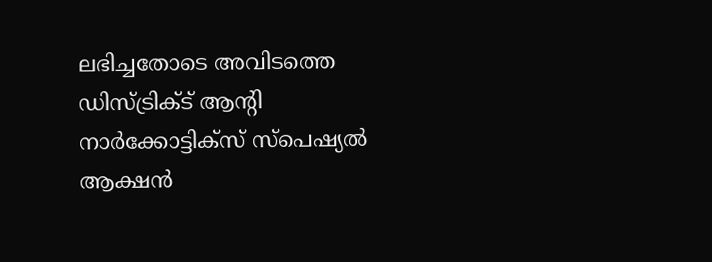ലഭിച്ചതോടെ അവിടത്തെ ഡിസ്ട്രിക്ട് ആന്റി നാര്‍ക്കോട്ടിക്സ് സ്പെഷ്യല്‍ ആക്ഷന്‍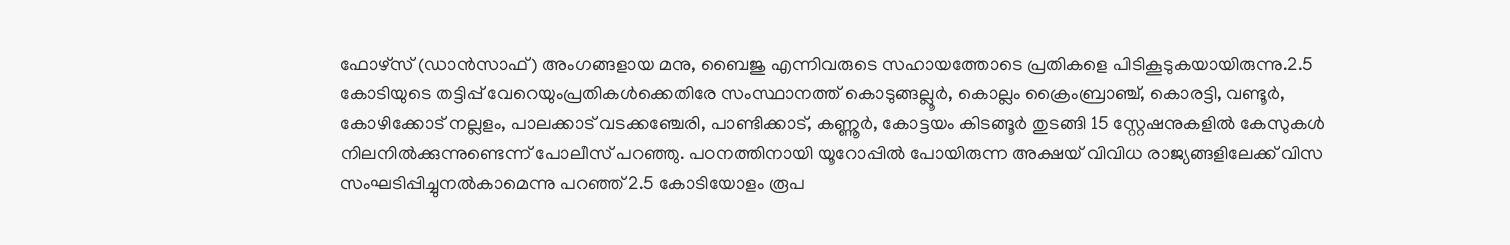ഫോഴ്സ് (ഡാന്‍സാഫ്) അംഗങ്ങളായ മനു, ബൈജു എന്നിവരുടെ സഹായത്തോടെ പ്രതികളെ പിടികൂടുകയായിരുന്നു.2.5 കോടിയുടെ തട്ടിപ്പ് വേറെയുംപ്രതികള്‍ക്കെതിരേ സംസ്ഥാനത്ത് കൊടുങ്ങല്ലൂര്‍, കൊല്ലം ക്രൈംബ്രാഞ്ച്, കൊരട്ടി, വണ്ടൂര്‍, കോഴിക്കോട് നല്ലളം, പാലക്കാട് വടക്കഞ്ചേരി, പാണ്ടിക്കാട്, കണ്ണൂര്‍, കോട്ടയം കിടങ്ങൂര്‍ തുടങ്ങി 15 സ്റ്റേഷനുകളില്‍ കേസുകള്‍ നിലനില്‍ക്കുന്നുണ്ടെന്ന് പോലീസ് പറഞ്ഞു. പഠനത്തിനായി യൂറോപ്പില്‍ പോയിരുന്ന അക്ഷയ് വിവിധ രാജ്യങ്ങളിലേക്ക് വിസ സംഘടിപ്പിച്ചുനല്‍കാമെന്നു പറഞ്ഞ് 2.5 കോടിയോളം രൂപ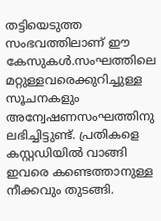തട്ടിയെടുത്ത സംഭവത്തിലാണ് ഈ കേസുകള്‍.സംഘത്തിലെ മറ്റുള്ളവരെക്കുറിച്ചുള്ള സൂചനകളും അന്വേഷണസംഘത്തിനു ലഭിച്ചിട്ടുണ്ട്. പ്രതികളെ കസ്റ്റഡിയില്‍ വാങ്ങി ഇവരെ കണ്ടെത്താനുള്ള നീക്കവും തുടങ്ങി.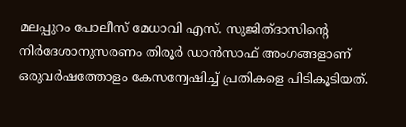മലപ്പുറം പോലീസ് മേധാവി എസ്. സുജിത്ദാസിന്റെ നിര്‍ദേശാനുസരണം തിരൂര്‍ ഡാന്‍സാഫ് അംഗങ്ങളാണ് ഒരുവര്‍ഷത്തോളം കേസന്വേഷിച്ച് പ്രതികളെ പിടികൂടിയത്.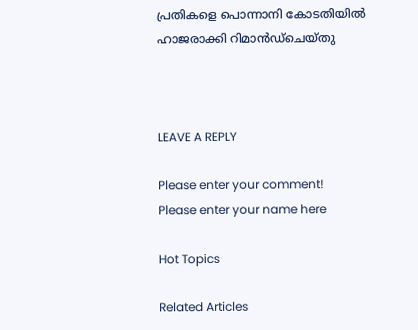പ്രതികളെ പൊന്നാനി കോടതിയില്‍ ഹാജരാക്കി റിമാന്‍ഡ്‌ചെയ്തു



LEAVE A REPLY

Please enter your comment!
Please enter your name here

Hot Topics

Related Articles